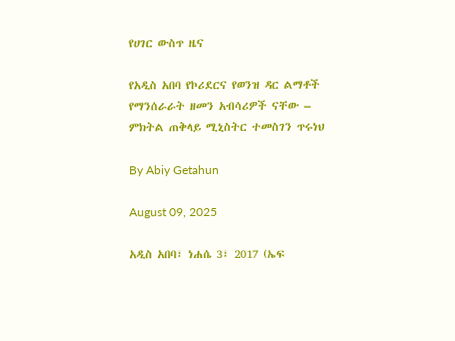የሀገር ውስጥ ዜና

የአዲስ አበባ የኮሪደርና የወንዝ ዳር ልማቶች የማንሰራራት ዘመን አብሳሪዎች ናቸው – ምክትል ጠቅላይ ሚኒስትር ተመስገን ጥሩነህ

By Abiy Getahun

August 09, 2025

አዲስ አበባ፣ ነሐሴ 3፣ 2017 (ኤፍ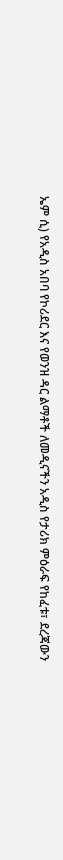ኤም ሲ) የአዲስ አበባ የኮሪደር እና የወንዝ ዳር ልማቶች ለመዲናችን አዲስ የታሪክ ምዕራፍ የከፈቱ፣ ደረጃውን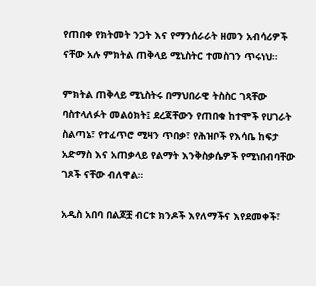የጠበቀ የክትመት ንጋት እና የማንሰራራት ዘመን አብሳሪዎች ናቸው አሉ ምክትል ጠቅላይ ሚኒስትር ተመስገን ጥሩነህ።

ምክትል ጠቅላይ ሚኒስትሩ በማህበራዊ ትስስር ገጻቸው ባስተላለፉት መልዕክት፤ ደረጃቸውን የጠበቁ ከተሞች የሀገራት ስልጣኔ፣ የተፈጥሮ ሚዛን ጥበቃ፣ የሕዝቦች የእሳቤ ከፍታ አድማስ እና አጠቃላይ የልማት እንቅስቃሴዎች የሚነበብባቸው ገጾች ናቸው ብለዋል።

አዲስ አበባ በልጆቿ ብርቱ ክንዶች እየለማችና እየደመቀች፣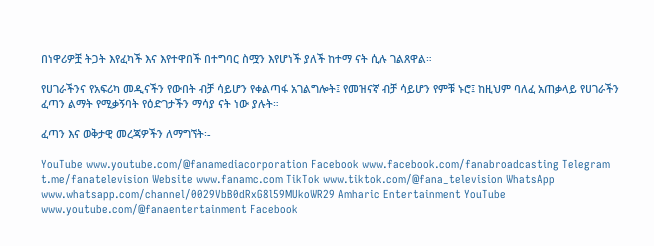በነዋሪዎቿ ትጋት እየፈካች እና እየተዋበች በተግባር ስሟን እየሆነች ያለች ከተማ ናት ሲሉ ገልጸዋል።

የሀገራችንና የአፍሪካ መዲናችን የውበት ብቻ ሳይሆን የቀልጣፋ አገልግሎት፤ የመዝናኛ ብቻ ሳይሆን የምቹ ኑሮ፤ ከዚህም ባለፈ አጠቃላይ የሀገራችን ፈጣን ልማት የሚቃኝባት የዕድገታችን ማሳያ ናት ነው ያሉት።

ፈጣን እና ወቅታዊ መረጃዎችን ለማግኘት፡-

YouTube www.youtube.com/@fanamediacorporation Facebook www.facebook.com/fanabroadcasting Telegram t.me/fanatelevision Website www.fanamc.com TikTok www.tiktok.com/@fana_television WhatsApp www.whatsapp.com/channel/0029VbB0dRxG8l59MUkoWR29 Amharic Entertainment YouTube www.youtube.com/@fanaentertainment Facebook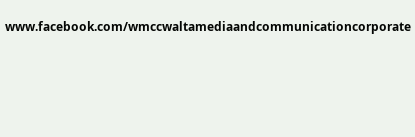www.facebook.com/wmccwaltamediaandcommunicationcorporate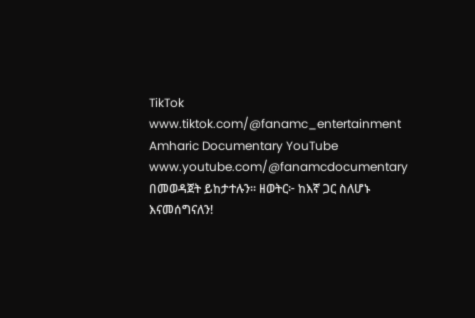TikTok www.tiktok.com/@fanamc_entertainment Amharic Documentary YouTube www.youtube.com/@fanamcdocumentary በመወዳጀት ይከታተሉን፡፡ ዘወትር፦ ከእኛ ጋር ስለሆኑ እናመሰግናለን!